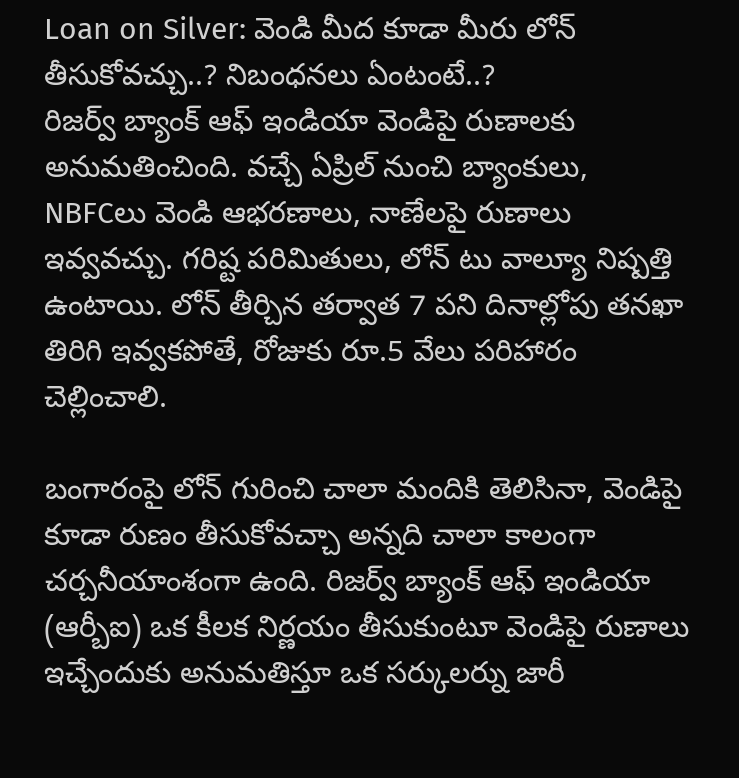Loan on Silver: వెండి మీద కూడా మీరు లోన్ తీసుకోవచ్చు..? నిబంధనలు ఏంటంటే..?
రిజర్వ్ బ్యాంక్ ఆఫ్ ఇండియా వెండిపై రుణాలకు అనుమతించింది. వచ్చే ఏప్రిల్ నుంచి బ్యాంకులు, NBFCలు వెండి ఆభరణాలు, నాణేలపై రుణాలు ఇవ్వవచ్చు. గరిష్ట పరిమితులు, లోన్ టు వాల్యూ నిష్పత్తి ఉంటాయి. లోన్ తీర్చిన తర్వాత 7 పని దినాల్లోపు తనఖా తిరిగి ఇవ్వకపోతే, రోజుకు రూ.5 వేలు పరిహారం చెల్లించాలి.

బంగారంపై లోన్ గురించి చాలా మందికి తెలిసినా, వెండిపై కూడా రుణం తీసుకోవచ్చా అన్నది చాలా కాలంగా చర్చనీయాంశంగా ఉంది. రిజర్వ్ బ్యాంక్ ఆఫ్ ఇండియా (ఆర్బీఐ) ఒక కీలక నిర్ణయం తీసుకుంటూ వెండిపై రుణాలు ఇచ్చేందుకు అనుమతిస్తూ ఒక సర్కులర్ను జారీ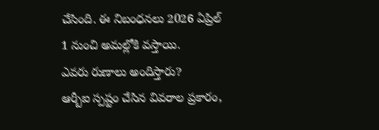చేసింది. ఈ నిబంధనలు 2026 ఏప్రిల్ 1 నుంచి అమల్లోకి వస్తాయి.
ఎవరు రుణాలు అందిస్తారు?
ఆర్బీఐ స్పష్టం చేసిన వివరాల ప్రకారం,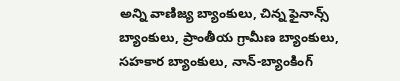అన్ని వాణిజ్య బ్యాంకులు, చిన్న ఫైనాన్స్ బ్యాంకులు, ప్రాంతీయ గ్రామీణ బ్యాంకులు, సహకార బ్యాంకులు, నాన్-బ్యాంకింగ్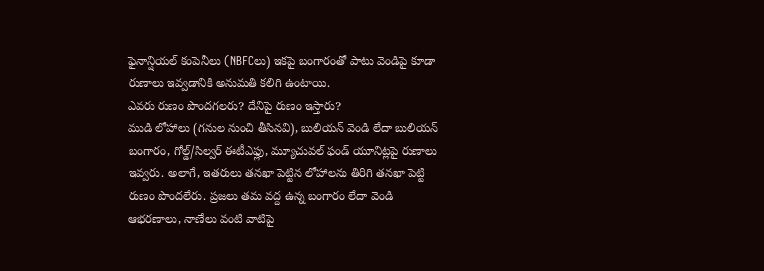ఫైనాన్షియల్ కంపెనీలు (NBFCలు) ఇకపై బంగారంతో పాటు వెండిపై కూడా రుణాలు ఇవ్వడానికి అనుమతి కలిగి ఉంటాయి.
ఎవరు రుణం పొందగలరు? దేనిపై రుణం ఇస్తారు?
ముడి లోహాలు (గనుల నుంచి తీసినవి), బులియన్ వెండి లేదా బులియన్ బంగారం, గోల్డ్/సిల్వర్ ఈటీఎఫ్లు, మ్యూచువల్ ఫండ్ యూనిట్లపై రుణాలు ఇవ్వరు. అలాగే, ఇతరులు తనఖా పెట్టిన లోహాలను తిరిగి తనఖా పెట్టి రుణం పొందలేరు. ప్రజలు తమ వద్ద ఉన్న బంగారం లేదా వెండి ఆభరణాలు, నాణేలు వంటి వాటిపై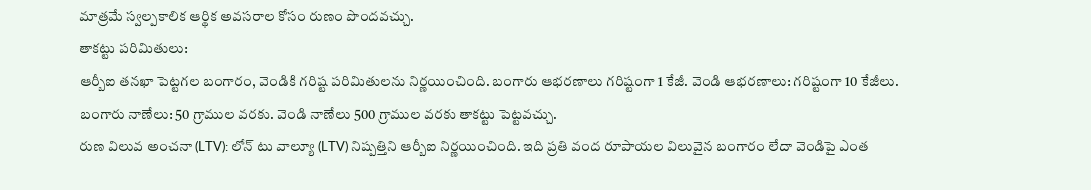మాత్రమే స్వల్పకాలిక ఆర్థిక అవసరాల కోసం రుణం పొందవచ్చు.
తాకట్టు పరిమితులు:
ఆర్బీఐ తనఖా పెట్టగల బంగారం, వెండికి గరిష్ట పరిమితులను నిర్ణయించింది. బంగారు ఆభరణాలు గరిష్టంగా 1 కేజీ. వెండి ఆభరణాలు: గరిష్టంగా 10 కేజీలు. బంగారు నాణేలు: 50 గ్రాముల వరకు. వెండి నాణేలు 500 గ్రాముల వరకు తాకట్టు పెట్టవచ్చు.
రుణ విలువ అంచనా (LTV): లోన్ టు వాల్యూ (LTV) నిష్పత్తిని ఆర్బీఐ నిర్ణయించింది. ఇది ప్రతి వంద రూపాయల విలువైన బంగారం లేదా వెండిపై ఎంత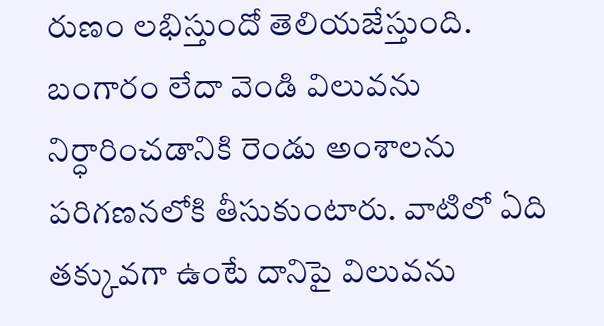రుణం లభిస్తుందో తెలియజేస్తుంది. బంగారం లేదా వెండి విలువను నిర్ధారించడానికి రెండు అంశాలను పరిగణనలోకి తీసుకుంటారు. వాటిలో ఏది తక్కువగా ఉంటే దానిపై విలువను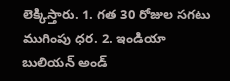లెక్కిస్తారు. 1. గత 30 రోజుల సగటు ముగింపు ధర. 2. ఇండియా బులియన్ అండ్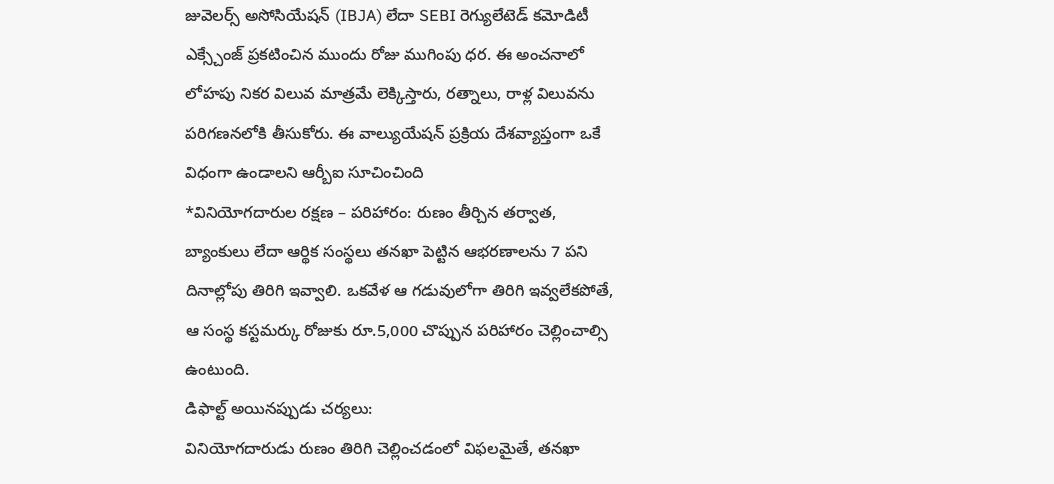జువెలర్స్ అసోసియేషన్ (IBJA) లేదా SEBI రెగ్యులేటెడ్ కమోడిటీ ఎక్స్చేంజ్ ప్రకటించిన ముందు రోజు ముగింపు ధర. ఈ అంచనాలో లోహపు నికర విలువ మాత్రమే లెక్కిస్తారు, రత్నాలు, రాళ్ల విలువను పరిగణనలోకి తీసుకోరు. ఈ వాల్యుయేషన్ ప్రక్రియ దేశవ్యాప్తంగా ఒకే విధంగా ఉండాలని ఆర్బీఐ సూచించింది
*వినియోగదారుల రక్షణ – పరిహారం: రుణం తీర్చిన తర్వాత, బ్యాంకులు లేదా ఆర్థిక సంస్థలు తనఖా పెట్టిన ఆభరణాలను 7 పని దినాల్లోపు తిరిగి ఇవ్వాలి. ఒకవేళ ఆ గడువులోగా తిరిగి ఇవ్వలేకపోతే, ఆ సంస్థ కస్టమర్కు రోజుకు రూ.5,000 చొప్పున పరిహారం చెల్లించాల్సి ఉంటుంది.
డిఫాల్ట్ అయినప్పుడు చర్యలు:
వినియోగదారుడు రుణం తిరిగి చెల్లించడంలో విఫలమైతే, తనఖా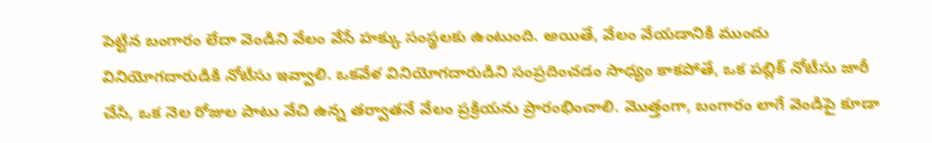పెట్టిన బంగారం లేదా వెండిని వేలం వేసే హక్కు సంస్థలకు ఉంటుంది. అయితే, వేలం వేయడానికి ముందు వినియోగదారుడికి నోటీసు ఇవ్వాలి. ఒకవేళ వినియోగదారుడిని సంప్రదించడం సాధ్యం కాకపోతే, ఒక పబ్లిక్ నోటీసు జారీ చేసి, ఒక నెల రోజుల పాటు వేచి ఉన్న తర్వాతనే వేలం ప్రక్రియను ప్రారంభించాలి. మొత్తంగా, బంగారం లాగే వెండిపై కూడా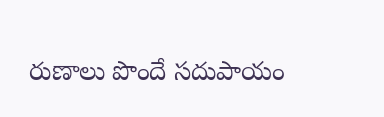రుణాలు పొందే సదుపాయం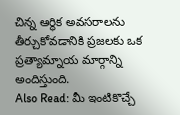చిన్న ఆర్థిక అవసరాలను తీర్చుకోవడానికి ప్రజలకు ఒక ప్రత్యామ్నాయ మార్గాన్ని అందిస్తుంది.
Also Read: మీ ఇంటికొచ్చే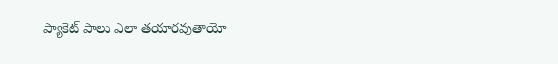ప్యాకెట్ పాలు ఎలా తయారవుతాయో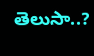తెలుసా..?